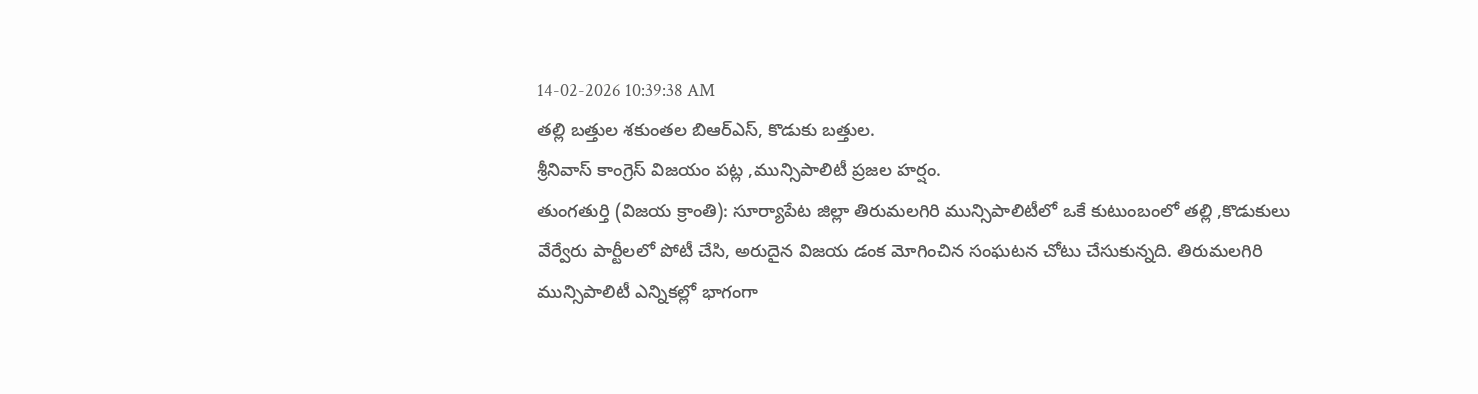14-02-2026 10:39:38 AM
తల్లి బత్తుల శకుంతల బిఆర్ఎస్, కొడుకు బత్తుల.
శ్రీనివాస్ కాంగ్రెస్ విజయం పట్ల ,మున్సిపాలిటీ ప్రజల హర్షం.
తుంగతుర్తి (విజయ క్రాంతి): సూర్యాపేట జిల్లా తిరుమలగిరి మున్సిపాలిటీలో ఒకే కుటుంబంలో తల్లి ,కొడుకులు వేర్వేరు పార్టీలలో పోటీ చేసి, అరుదైన విజయ డంక మోగించిన సంఘటన చోటు చేసుకున్నది. తిరుమలగిరి మున్సిపాలిటీ ఎన్నికల్లో భాగంగా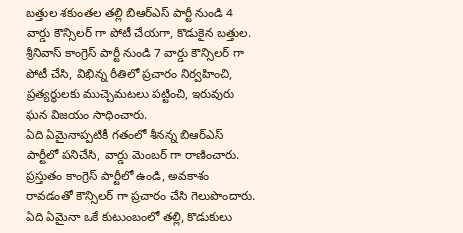బత్తుల శకుంతల తల్లి బిఆర్ఎస్ పార్టీ నుండి 4 వార్డు కౌన్సిలర్ గా పోటీ చేయగా, కొడుకైన బత్తుల. శ్రీనివాస్ కాంగ్రెస్ పార్టీ నుండి 7 వార్డు కౌన్సిలర్ గా పోటీ చేసి, విభిన్న రీతిలో ప్రచారం నిర్వహించి, ప్రత్యర్థులకు ముచ్చెమటలు పట్టించి, ఇరువురు ఘన విజయం సాధించారు.
ఏది ఏమైనాప్పటికీ గతంలో శీనన్న బిఆర్ఎస్ పార్టీలో పనిచేసి, వార్డు మెంబర్ గా రాణించారు. ప్రస్తుతం కాంగ్రెస్ పార్టీలో ఉండి, అవకాశం రావడంతో కౌన్సిలర్ గా ప్రచారం చేసి గెలుపొందారు. ఏది ఏమైనా ఒకే కుటుంబంలో తల్లి, కొడుకులు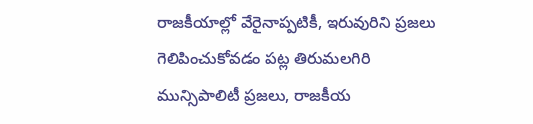రాజకీయాల్లో వేరైనాప్పటికీ, ఇరువురిని ప్రజలు గెలిపించుకోవడం పట్ల తిరుమలగిరి మున్సిపాలిటీ ప్రజలు, రాజకీయ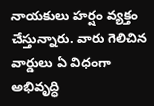నాయకులు హర్షం వ్యక్తం చేస్తున్నారు. వారు గెలిచిన వార్డులు ఏ విధంగా అభివృద్ధి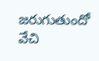జరుగుతుందో వేచి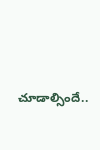చూడాల్సిందే..